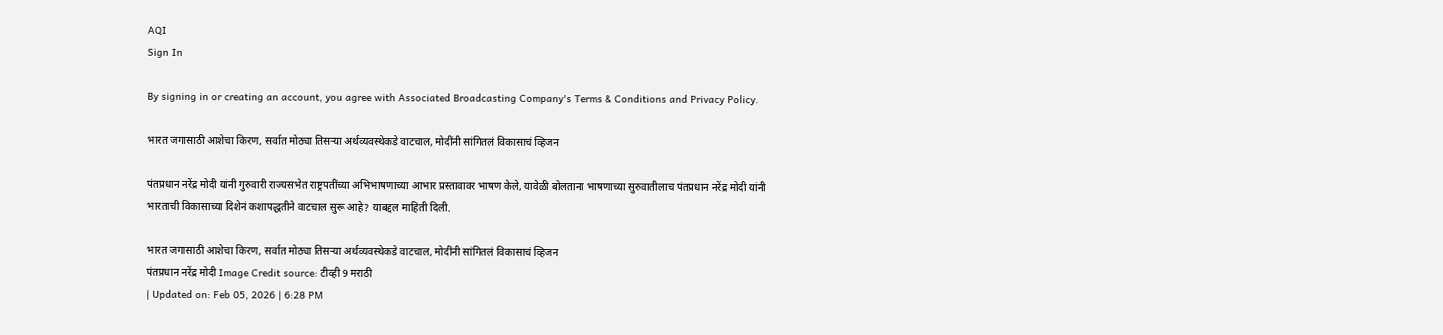AQI
Sign In

By signing in or creating an account, you agree with Associated Broadcasting Company's Terms & Conditions and Privacy Policy.

भारत जगासाठी आशेचा किरण, सर्वात मोठ्या तिसऱ्या अर्थव्यवस्थेकडे वाटचाल, मोदींनी सांगितलं विकासाचं व्हिजन

पंतप्रधान नरेंद्र मोदी यांनी गुरुवारी राज्यसभेत राष्ट्रपतींच्या अभिभाषणाच्या आभार प्रस्तावावर भाषण केले, यावेळी बोलताना भाषणाच्या सुरुवातीलाच पंतप्रधान नरेंद्र मोदी यांनी भारताची विकासाच्या दिशेनं कशापद्धतीने वाटचाल सुरू आहे? याबद्दल माहिती दिली.

भारत जगासाठी आशेचा किरण, सर्वात मोठ्या तिसऱ्या अर्थव्यवस्थेकडे वाटचाल, मोदींनी सांगितलं विकासाचं व्हिजन
पंतप्रधान नरेंद्र मोदी Image Credit source: टीव्ही 9 मराठी
| Updated on: Feb 05, 2026 | 6:28 PM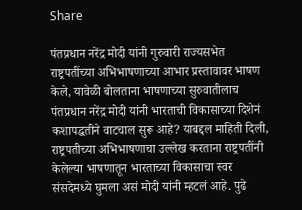Share

पंतप्रधान नरेंद्र मोदी यांनी गुरुवारी राज्यसभेत राष्ट्रपतींच्या अभिभाषणाच्या आभार प्रस्तावावर भाषण केले, यावेळी बोलताना भाषणाच्या सुरुवातीलाच पंतप्रधान नरेंद्र मोदी यांनी भारताची विकासाच्या दिशेनं कशापद्धतीने वाटचाल सुरू आहे? याबद्दल माहिती दिली, राष्ट्रपतीच्या अभिभाषणाचा उल्लेख करताना राष्ट्रपतींनी केलेल्या भाषणातून भारताच्या विकासाचा स्वर संसदेमध्ये घुमला असं मोदी यांनी म्हटलं आहे. पुढे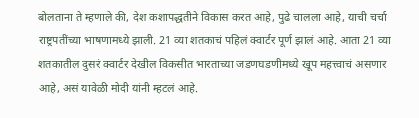बोलताना ते म्हणाले की, देश कशापद्धतीने विकास करत आहे, पुढे चालला आहे, याची चर्चा राष्ट्रपतींच्या भाषणामध्ये झाली. 21 व्या शतकाचं पहिलं क्वार्टर पूर्ण झालं आहे. आता 21 व्या शतकातील दुसरं क्वार्टर देखील विकसीत भारताच्या जडणघडणीमध्ये खूप महत्त्वाचं असणार आहे, असं यावेळी मोदी यांनी म्हटलं आहे.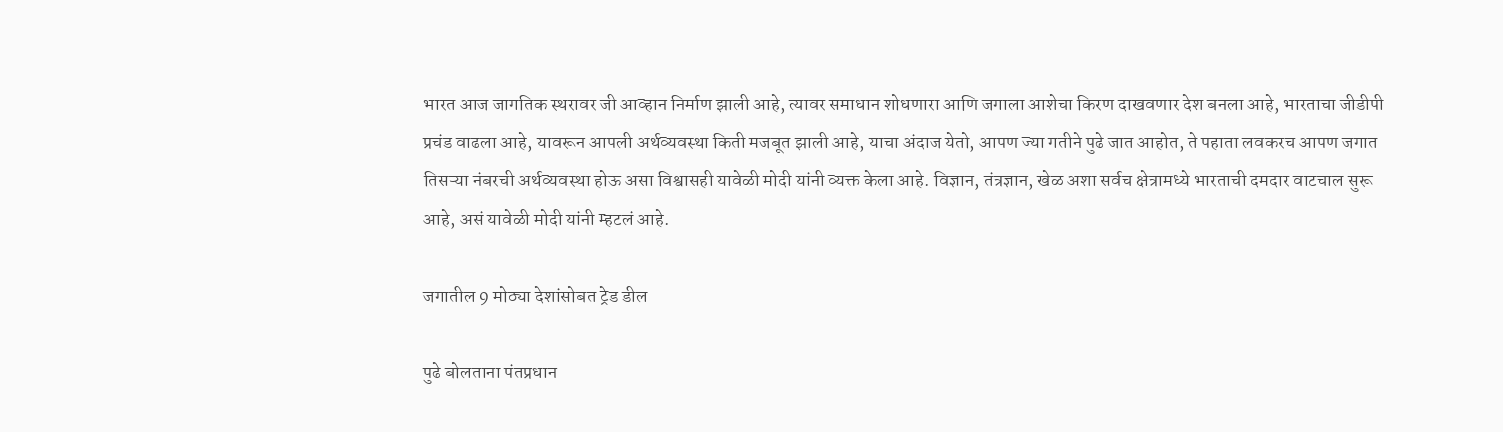भारत आज जागतिक स्थरावर जी आव्हान निर्माण झाली आहे, त्यावर समाधान शोधणारा आणि जगाला आशेचा किरण दाखवणार देश बनला आहे, भारताचा जीडीपी प्रचंड वाढला आहे, यावरून आपली अर्थव्यवस्था किती मजबूत झाली आहे, याचा अंदाज येतो, आपण ज्या गतीने पुढे जात आहोत, ते पहाता लवकरच आपण जगात तिसऱ्या नंबरची अर्थव्यवस्था होऊ असा विश्वासही यावेळी मोदी यांनी व्यक्त केला आहे. विज्ञान, तंत्रज्ञान, खेळ अशा सर्वच क्षेत्रामध्ये भारताची दमदार वाटचाल सुरू आहे, असं यावेळी मोदी यांनी म्हटलं आहे.

जगातील 9 मोठ्या देशांसोबत ट्रेड डील

पुढे बोलताना पंतप्रधान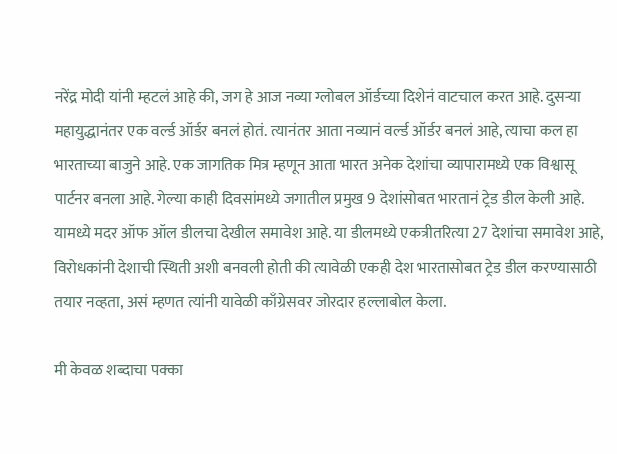नरेंद्र मोदी यांनी म्हटलं आहे की, जग हे आज नव्या ग्लोबल ऑर्डच्या दिशेनं वाटचाल करत आहे. दुसऱ्या महायुद्धानंतर एक वर्ल्ड ऑर्डर बनलं होतं. त्यानंतर आता नव्यानं वर्ल्ड ऑर्डर बनलं आहे, त्याचा कल हा भारताच्या बाजुने आहे. एक जागतिक मित्र म्हणून आता भारत अनेक देशांचा व्यापारामध्ये एक विश्वासू पार्टनर बनला आहे. गेल्या काही दिवसांमध्ये जगातील प्रमुख 9 देशांसोबत भारतानं ट्रेड डील केली आहे. यामध्ये मदर ऑफ ऑल डीलचा देखील समावेश आहे. या डीलमध्ये एकत्रीतरित्या 27 देशांचा समावेश आहे, विरोधकांनी देशाची स्थिती अशी बनवली होती की त्यावेळी एकही देश भारतासोबत ट्रेड डील करण्यासाठी तयार नव्हता, असं म्हणत त्यांनी यावेळी काँग्रेसवर जोरदार हल्लाबोल केला.

मी केवळ शब्दाचा पक्का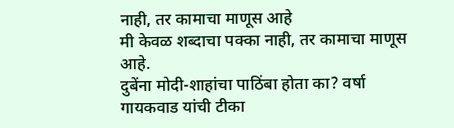नाही, तर कामाचा माणूस आहे
मी केवळ शब्दाचा पक्का नाही, तर कामाचा माणूस आहे.
दुबेंना मोदी-शाहांचा पाठिंबा होता का? वर्षा गायकवाड यांची टीका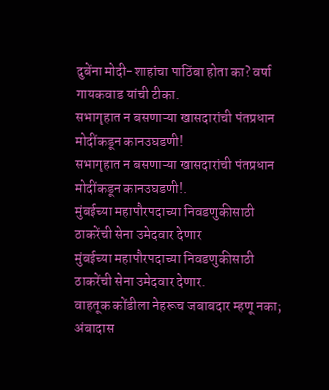दुबेंना मोदी-शाहांचा पाठिंबा होता का? वर्षा गायकवाड यांची टीका.
सभागृहात न बसणाऱ्या खासदारांची पंतप्रधान मोदींकडून कानउघडणी!
सभागृहात न बसणाऱ्या खासदारांची पंतप्रधान मोदींकडून कानउघडणी!.
मुंबईच्या महापौरपदाच्या निवडणुकीसाठी ठाकरेंची सेना उमेदवार देणार
मुंबईच्या महापौरपदाच्या निवडणुकीसाठी ठाकरेंची सेना उमेदवार देणार.
वाहतूक कोंडीला नेहरूच जबाबदार म्हणू नका; अंबादास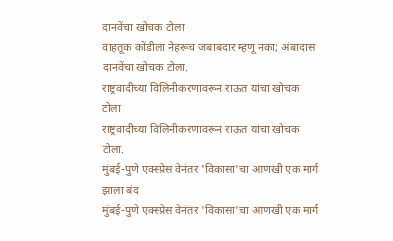दानवेंचा खोचक टोला
वाहतूक कोंडीला नेहरूच जबाबदार म्हणू नका; अंबादास दानवेंचा खोचक टोला.
राष्ट्रवादीच्या विलिनीकरणावरून राऊत यांचा खोचक टोला
राष्ट्रवादीच्या विलिनीकरणावरून राऊत यांचा खोचक टोला.
मुंबई-पुणे एक्स्प्रेस वेनंतर 'विकासा'चा आणखी एक मार्ग झाला बंद
मुंबई-पुणे एक्स्प्रेस वेनंतर 'विकासा'चा आणखी एक मार्ग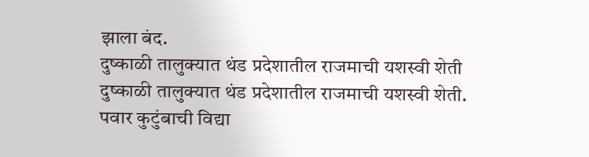झाला बंद.
दुष्काळी तालुक्यात थंड प्रदेशातील राजमाची यशस्वी शेती
दुष्काळी तालुक्यात थंड प्रदेशातील राजमाची यशस्वी शेती.
पवार कुटुंबाची विद्या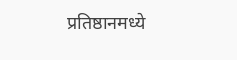प्रतिष्ठानमध्ये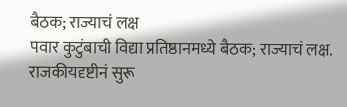बैठक; राज्याचं लक्ष
पवार कुटुंबाची विद्या प्रतिष्ठानमध्ये बैठक; राज्याचं लक्ष.
राजकीयदृष्टीनं सुरू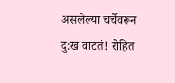असलेल्या चर्चेवरून दु:ख वाटतं! रोहित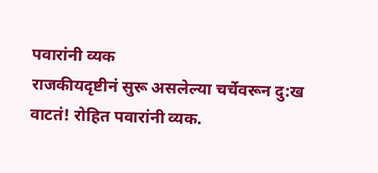पवारांनी व्यक
राजकीयदृष्टीनं सुरू असलेल्या चर्चेवरून दु:ख वाटतं! रोहित पवारांनी व्यक.